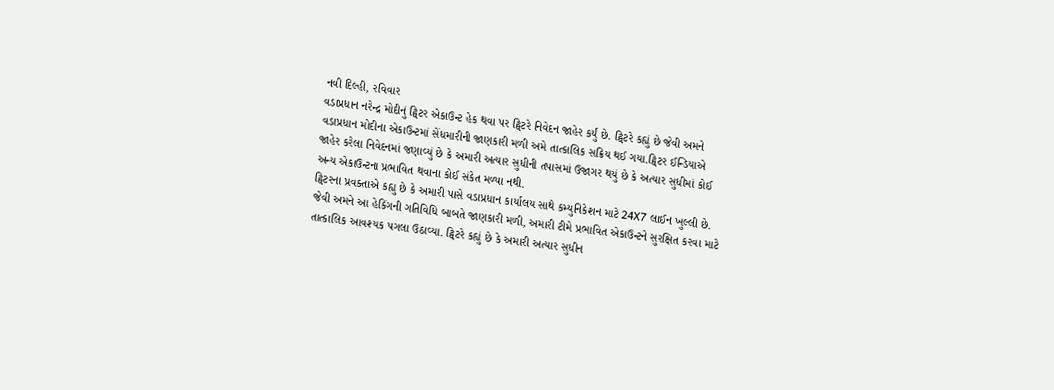નવી દિલ્હી, રવિવાર
વડાપ્રધાન નરેન્દ્ર મોદીનું ટ્વિટર એકાઉન્ટ હેક થવા પર ટ્વિટરે નિવેદન જાહેર કર્યું છે. ટ્વિટરે કહ્યું છે જેવી અમને વડાપ્રધાન મોદીના એકાઉન્ટમાં સેંધમારીની જાણકારી મળી અમે તાત્કાલિક સક્રિય થઈ ગયા.ટ્વિટર ઈન્ડિયાએ જાહેર કરેલા નિવેદનમાં જણાવ્યું છે કે અમારી અત્યાર સુધીની તપાસમાં ઉજાગર થયું છે કે અત્યાર સુધીમાં કોઈ અન્ય એકાઉન્ટના પ્રભાવિત થવાના કોઈ સંકેત મળ્યા નથી.
ટ્વિટરના પ્રવક્તાએ કહ્યુ છે કે અમારી પાસે વડાપ્રધાન કાર્યાલય સાથે કમ્યુનિકેશન માટે 24X7 લાઈન ખુલ્લી છે. જેવી અમને આ હેકિંગની ગતિવિધિ બાબતે જાણકારી મળી, અમારી ટીમે પ્રભાવિત એકાઉન્ટને સુરક્ષિત કરવા માટે તાત્કાલિક આવશ્યક પગલા ઉઠાવ્યા. ટ્વિટરે કહ્યું છે કે અમારી અત્યાર સુધીન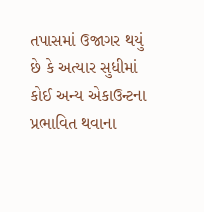તપાસમાં ઉજાગર થયું છે કે અત્યાર સુધીમાં કોઈ અન્ય એકાઉન્ટના પ્રભાવિત થવાના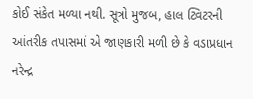કોઈ સંકેત મળ્યા નથી. સૂત્રો મુજબ, હાલ ટ્વિટરની આંતરીક તપાસમાં એ જાણકારી મળી છે કે વડાપ્રધાન નરેન્દ્ર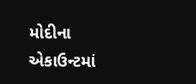મોદીના એકાઉન્ટમાં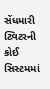સેંધમારી ટ્વિટરની કોઈ સિસ્ટમમાં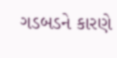ગડબડને કારણે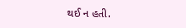થઈ ન હતી.